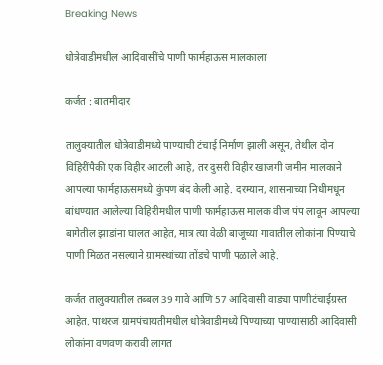Breaking News

धोत्रेवाडीमधील आदिवासींचे पाणी फार्महाऊस मालकाला

कर्जत : बातमीदार

तालुक्यातील धोत्रेवाडीमध्ये पाण्याची टंचाई निर्माण झाली असून, तेथील दोन विहिरींपैकी एक विहीर आटली आहे, तर दुसरी विहीर खाजगी जमीन मालकाने आपल्या फार्महाऊसमध्ये कुंपण बंद केली आहे. दरम्यान, शासनाच्या निधीमधून बांधण्यात आलेल्या विहिरीमधील पाणी फार्महाऊस मालक वीज पंप लावून आपल्या बागेतील झाडांना घालत आहेत, मात्र त्या वेळी बाजूच्या गावातील लोकांना पिण्याचे पाणी मिळत नसल्याने ग्रामस्थांच्या तोंडचे पाणी पळाले आहे.

कर्जत तालुक्यातील तब्बल 39 गावे आणि 57 आदिवासी वाड्या पाणीटंचाईग्रस्त आहेत. पाथरज ग्रामपंचायतीमधील धोत्रेवाडीमध्ये पिण्याच्या पाण्यासाठी आदिवासी लोकांना वणवण करावी लागत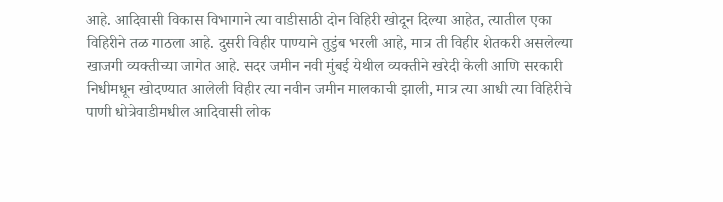आहे. आदिवासी विकास विभागाने त्या वाडीसाठी दोन विहिरी खोदून दिल्या आहेत, त्यातील एका विहिरीने तळ गाठला आहे. दुसरी विहीर पाण्याने तुडुंब भरली आहे, मात्र ती विहीर शेतकरी असलेल्या खाजगी व्यक्तीच्या जागेत आहे. सदर जमीन नवी मुंबई येथील व्यक्तीने खरेदी केली आणि सरकारी निधीमधून खोदण्यात आलेली विहीर त्या नवीन जमीन मालकाची झाली, मात्र त्या आधी त्या विहिरीचे पाणी धोत्रेवाडीमधील आदिवासी लोक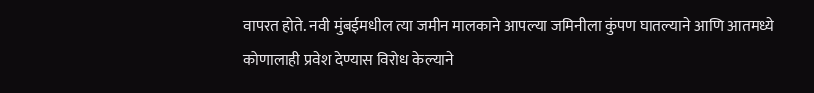वापरत होते. नवी मुंबईमधील त्या जमीन मालकाने आपल्या जमिनीला कुंपण घातल्याने आणि आतमध्ये कोणालाही प्रवेश देण्यास विरोध केल्याने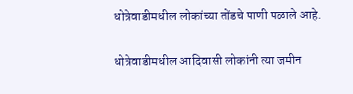धोत्रेवाडीमधील लोकांच्या तोंडचे पाणी पळाले आहे.

धोत्रेवाडीमधील आदिवासी लोकांनी त्या जमीन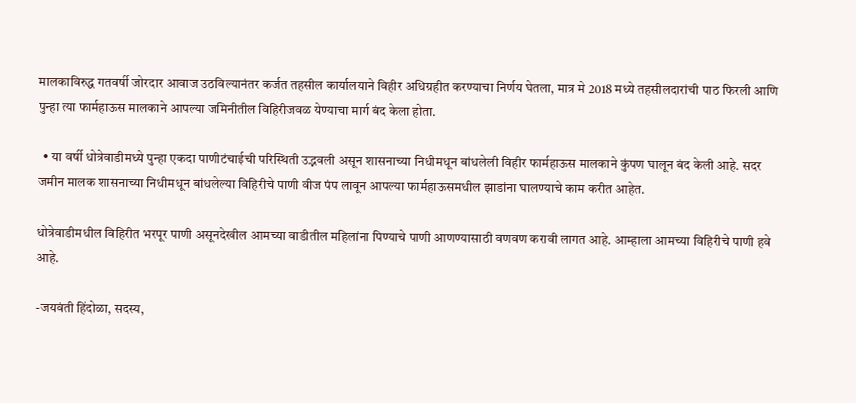मालकाविरुद्ध गतवर्षी जोरदार आवाज उठविल्यानंतर कर्जत तहसील कार्यालयाने विहीर अधिग्रहीत करण्याचा निर्णय घेतला, मात्र मे 2018 मध्ये तहसीलदारांची पाठ फिरली आणि पुन्हा त्या फार्महाऊस मालकाने आपल्या जमिनीतील विहिरीजवळ येण्याचा मार्ग बंद केला होता.

  • या वर्षी धोत्रेवाडीमध्ये पुन्हा एकदा पाणीटंचाईची परिस्थिती उद्भवली असून शासनाच्या निधीमधून बांधलेली विहीर फार्महाऊस मालकाने कुंपण घालून बंद केली आहे. सदर जमीन मालक शासनाच्या निधीमधून बांधलेल्या विहिरीचे पाणी वीज पंप लावून आपल्या फार्महाऊसमधील झाडांना घालण्याचे काम करीत आहेत.

धोत्रेवाडीमधील विहिरीत भरपूर पाणी असूनदेखील आमच्या वाडीतील महिलांना पिण्याचे पाणी आणण्यासाठी वणवण करावी लागत आहे. आम्हाला आमच्या विहिरीचे पाणी हवे आहे.

-जयवंती हिंदोळा, सदस्य,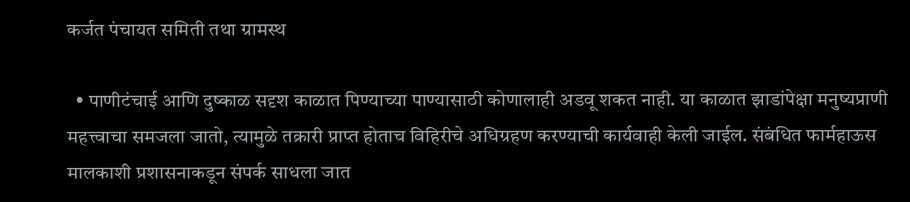कर्जत पंचायत समिती तथा ग्रामस्थ

  • पाणीटंचाई आणि दुष्काळ सदृश काळात पिण्याच्या पाण्यासाठी कोणालाही अडवू शकत नाही. या काळात झाडांपेक्षा मनुष्यप्राणी महत्त्वाचा समजला जातो, त्यामुळे तक्रारी प्राप्त होताच विहिरीचे अधिग्रहण करण्याची कार्यवाही केली जाईल. संबंधित फार्महाऊस मालकाशी प्रशासनाकडून संपर्क साधला जात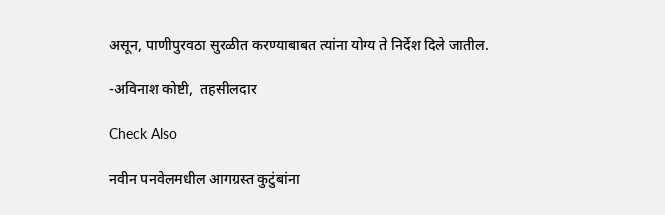असून, पाणीपुरवठा सुरळीत करण्याबाबत त्यांना योग्य ते निर्देश दिले जातील.

-अविनाश कोष्टी,  तहसीलदार

Check Also

नवीन पनवेलमधील आगग्रस्त कुटुंबांना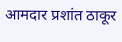आमदार प्रशांत ठाकूर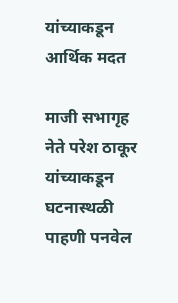यांच्याकडून आर्थिक मदत

माजी सभागृह नेते परेश ठाकूर यांच्याकडून घटनास्थळी पाहणी पनवेल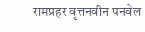रामप्रहर वृत्तनवीन पनवेल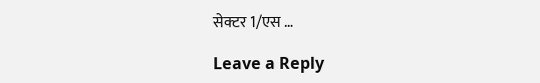सेक्टर 1/एस …

Leave a Reply